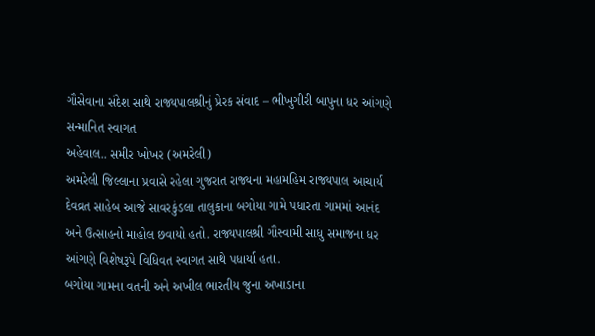ગૌસેવાના સંદેશ સાથે રાજ્યપાલશ્રીનું પ્રેરક સંવાદ – ભીખુગીરી બાપુના ધર આંગણે સન્માનિત સ્વાગત
અહેવાલ.. સમીર ખોખર (અમરેલી)
અમરેલી જિલ્લાના પ્રવાસે રહેલા ગુજરાત રાજ્યના મહામહિમ રાજ્યપાલ આચાર્ય દેવવ્રત સાહેબ આજે સાવરકુંડલા તાલુકાના બગોયા ગામે પધારતા ગામમાં આનંદ અને ઉત્સાહનો માહોલ છવાયો હતો. રાજ્યપાલશ્રી ગૌસ્વામી સાધુ સમાજના ધર આંગણે વિશેષરૂપે વિધિવત સ્વાગત સાથે પધાર્યા હતા.
બગોયા ગામના વતની અને અખીલ ભારતીય જુના અખાડાના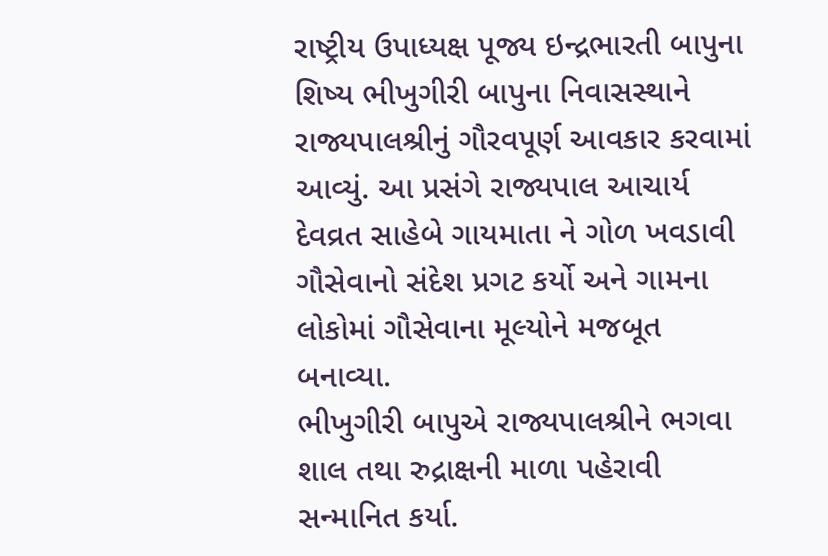રાષ્ટ્રીય ઉપાધ્યક્ષ પૂજ્ય ઇન્દ્રભારતી બાપુના શિષ્ય ભીખુગીરી બાપુના નિવાસસ્થાને રાજ્યપાલશ્રીનું ગૌરવપૂર્ણ આવકાર કરવામાં આવ્યું. આ પ્રસંગે રાજ્યપાલ આચાર્ય દેવવ્રત સાહેબે ગાયમાતા ને ગોળ ખવડાવી ગૌસેવાનો સંદેશ પ્રગટ કર્યો અને ગામના લોકોમાં ગૌસેવાના મૂલ્યોને મજબૂત બનાવ્યા.
ભીખુગીરી બાપુએ રાજ્યપાલશ્રીને ભગવા શાલ તથા રુદ્રાક્ષની માળા પહેરાવી સન્માનિત કર્યા.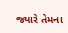જ્યારે તેમના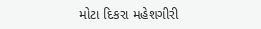મોટા દિકરા મહેશગીરી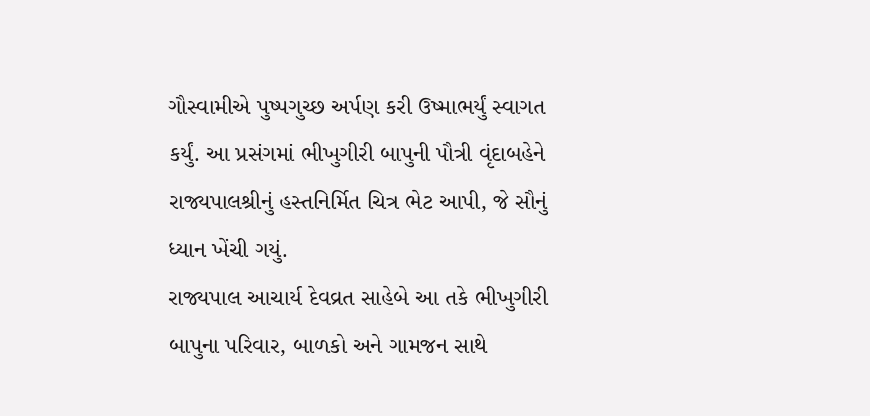ગૌસ્વામીએ પુષ્પગુચ્છ અર્પણ કરી ઉષ્માભર્યું સ્વાગત કર્યું. આ પ્રસંગમાં ભીખુગીરી બાપુની પૌત્રી વૃંદાબહેને રાજ્યપાલશ્રીનું હસ્તનિર્મિત ચિત્ર ભેટ આપી, જે સૌનું ધ્યાન ખેંચી ગયું.
રાજ્યપાલ આચાર્ય દેવવ્રત સાહેબે આ તકે ભીખુગીરી બાપુના પરિવાર, બાળકો અને ગામજન સાથે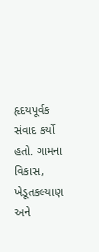હૃદયપૂર્વક સંવાદ કર્યો હતો. ગામના વિકાસ, ખેડૂતકલ્યાણ અને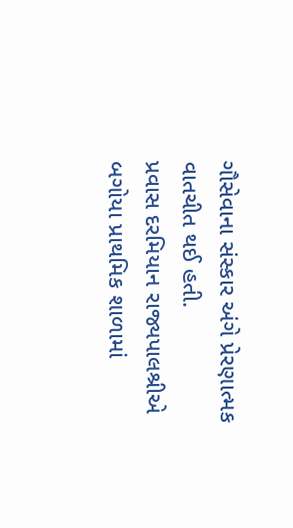ગૌસેવાના સંસ્કાર અંગે પ્રેરણાત્મક વાતચીત થઈ હતી.
પ્રવાસ દરમિયાન રાજ્યપાલશ્રીએ બગોયા પ્રાથમિક શાળામાં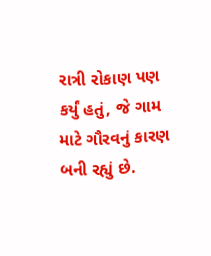રાત્રી રોકાણ પણ કર્યું હતું, જે ગામ માટે ગૌરવનું કારણ બની રહ્યું છે.